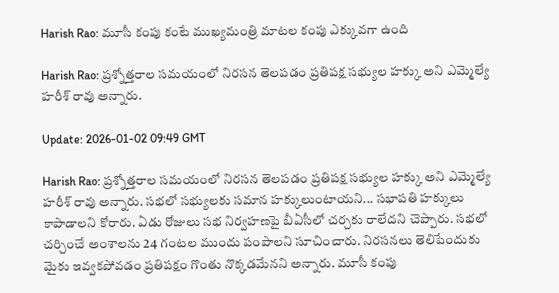Harish Rao: మూసీ కంపు కంటే ముఖ్యమంత్రి మాటల కంపు ఎక్కువగా ఉంది

Harish Rao: ప్రశ్నోత్తరాల సమయంలో నిరసన తెలపడం ప్రతిపక్ష సభ్యుల హక్కు అని ఎమ్మెల్యే హరీశ్‌ రావు అన్నారు.

Update: 2026-01-02 09:49 GMT

Harish Rao: ప్రశ్నోత్తరాల సమయంలో నిరసన తెలపడం ప్రతిపక్ష సభ్యుల హక్కు అని ఎమ్మెల్యే హరీశ్‌ రావు అన్నారు. సభలో సభ్యులకు సమాన హక్కులుంటాయని... సభాపతి హక్కులు కాపాడాలని కోరారు. ఏడు రోజులు సభ నిర్వహ‍ణపై బీఏసీలో చర్చకు రాలేదని చెప్పారు. సభలో చర్చించే అంశాలను 24 గంటల ముందు పంపాలని సూచించారు. నిరసనలు తెలిపేందుకు మైకు ఇవ్వకపోవడం ప్రతిపక్షం గొంతు నొక్కడమేనని అన్నారు. మూసీ కంపు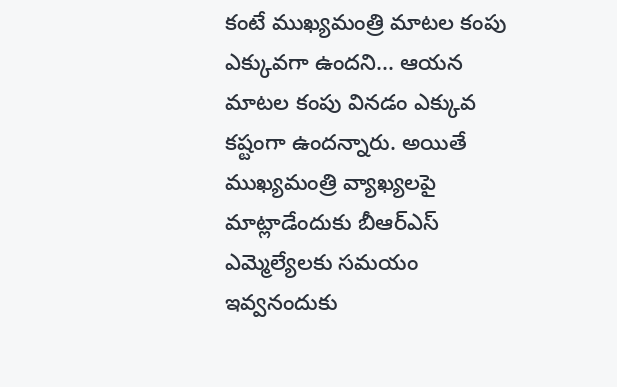కంటే ముఖ్యమంత్రి మాటల కంపు ఎక్కువగా ఉందని... ఆయన మాటల కంపు వినడం ఎక్కువ కష్టంగా ఉందన్నారు. అయితే ముఖ‌్యమంత్రి వ్యాఖ్యలపై మాట్లాడేందుకు బీఆర్ఎస్ ఎమ్మెల్యేలకు సమయం ఇవ్వనందుకు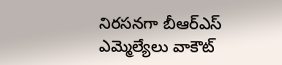నిరసనగా బీఆర్ఎస్ ఎమ్మెల్యేలు వాకౌట్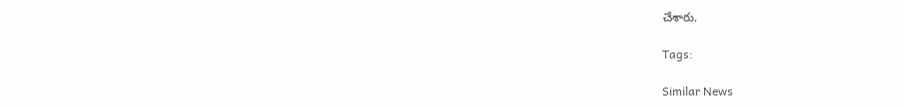చేశారు.

Tags:

Similar News